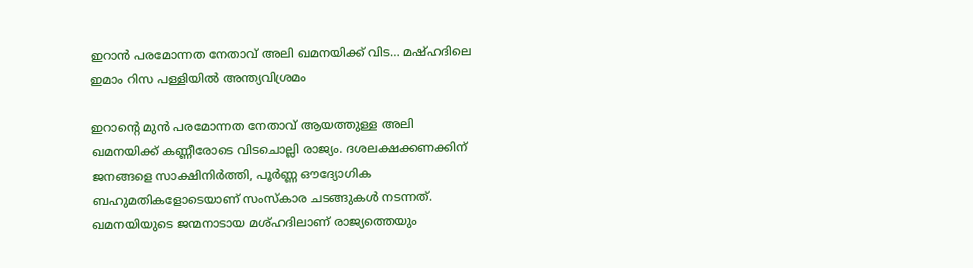ഇറാൻ പരമോന്നത നേതാവ് അലി ഖമനയിക്ക് വിട… മഷ്ഹദിലെ ഇമാം റിസ പള്ളിയിൽ അന്ത്യവിശ്രമം

ഇറാന്റെ മുൻ പരമോന്നത നേതാവ് ആയത്തുള്ള അലി ഖമനയിക്ക് കണ്ണീരോടെ വിടചൊല്ലി രാജ്യം. ദശലക്ഷക്കണക്കിന് ജനങ്ങളെ സാക്ഷിനിർത്തി, പൂർണ്ണ ഔദ്യോഗിക ബഹുമതികളോടെയാണ് സംസ്‌കാര ചടങ്ങുകൾ നടന്നത്. ഖമനയിയുടെ ജന്മനാടായ മശ്ഹദിലാണ് രാജ്യത്തെയും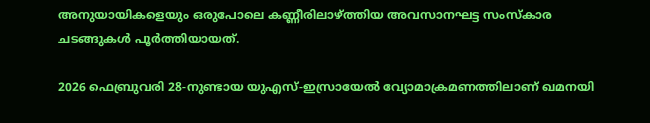അനുയായികളെയും ഒരുപോലെ കണ്ണീരിലാഴ്ത്തിയ അവസാനഘട്ട സംസ്‌കാര ചടങ്ങുകൾ പൂർത്തിയായത്.

2026 ഫെബ്രുവരി 28-നുണ്ടായ യുഎസ്-ഇസ്രായേൽ വ്യോമാക്രമണത്തിലാണ് ഖമനയി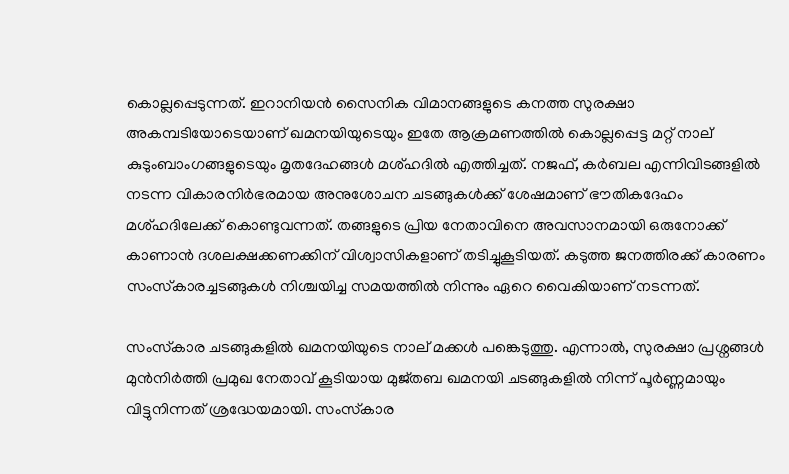കൊല്ലപ്പെടുന്നത്. ഇറാനിയൻ സൈനിക വിമാനങ്ങളുടെ കനത്ത സുരക്ഷാ അകമ്പടിയോടെയാണ് ഖമനയിയുടെയും ഇതേ ആക്രമണത്തിൽ കൊല്ലപ്പെട്ട മറ്റ് നാല് കുടുംബാംഗങ്ങളുടെയും മൃതദേഹങ്ങൾ മശ്ഹദിൽ എത്തിച്ചത്. നജഫ്, കർബല എന്നിവിടങ്ങളിൽ നടന്ന വികാരനിർഭരമായ അനുശോചന ചടങ്ങുകൾക്ക് ശേഷമാണ് ഭൗതികദേഹം മശ്ഹദിലേക്ക് കൊണ്ടുവന്നത്. തങ്ങളുടെ പ്രിയ നേതാവിനെ അവസാനമായി ഒരുനോക്ക് കാണാൻ ദശലക്ഷക്കണക്കിന് വിശ്വാസികളാണ് തടിച്ചുകൂടിയത്. കടുത്ത ജനത്തിരക്ക് കാരണം സംസ്‌കാരച്ചടങ്ങുകൾ നിശ്ചയിച്ച സമയത്തിൽ നിന്നും ഏറെ വൈകിയാണ് നടന്നത്.

സംസ്‌കാര ചടങ്ങുകളിൽ ഖമനയിയുടെ നാല് മക്കൾ പങ്കെടുത്തു. എന്നാൽ, സുരക്ഷാ പ്രശ്നങ്ങൾ മുൻനിർത്തി പ്രമുഖ നേതാവ് കൂടിയായ മുജ്തബ ഖമനയി ചടങ്ങുകളിൽ നിന്ന് പൂർണ്ണമായും വിട്ടുനിന്നത് ശ്രദ്ധേയമായി. സംസ്‌കാര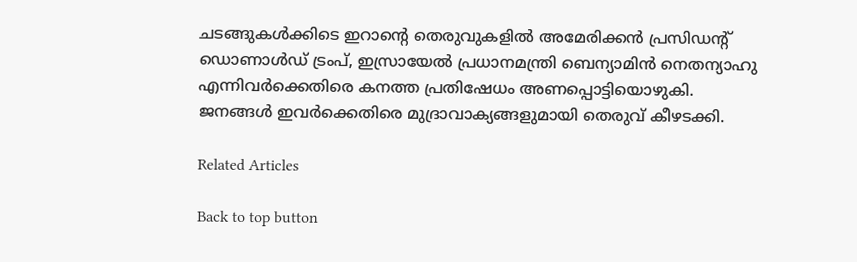ചടങ്ങുകൾക്കിടെ ഇറാന്റെ തെരുവുകളിൽ അമേരിക്കൻ പ്രസിഡന്റ് ഡൊണാൾഡ് ട്രംപ്, ഇസ്രായേൽ പ്രധാനമന്ത്രി ബെന്യാമിൻ നെതന്യാഹു എന്നിവർക്കെതിരെ കനത്ത പ്രതിഷേധം അണപ്പൊട്ടിയൊഴുകി. ജനങ്ങൾ ഇവർക്കെതിരെ മുദ്രാവാക്യങ്ങളുമായി തെരുവ് കീഴടക്കി.

Related Articles

Back to top button